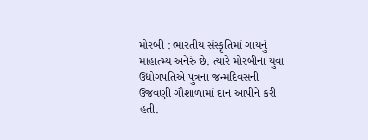મોરબી : ભારતીય સંસ્કૃતિમાં ગાયનું માહાત્મ્ય અનેરું છે. ત્યારે મોરબીના યુવા ઉદ્યોગપતિએ પુત્રના જન્મદિવસની ઉજવણી ગૌશાળામાં દાન આપીને કરી હતી.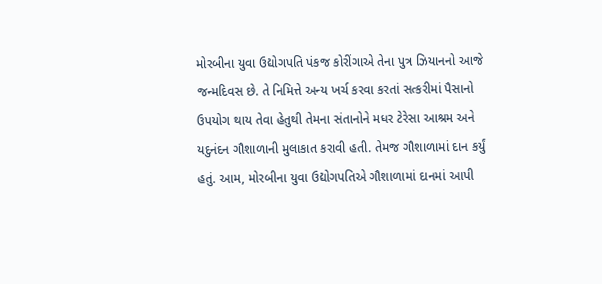મોરબીના યુવા ઉદ્યોગપતિ પંકજ કોરીંગાએ તેના પુત્ર ઝિયાનનો આજે જન્મદિવસ છે. તે નિમિત્તે અન્ય ખર્ચ કરવા કરતાં સત્કરીમાં પૈસાનો ઉપયોગ થાય તેવા હેતુથી તેમના સંતાનોને મધર ટેરેસા આશ્રમ અને યદુનંદન ગૌશાળાની મુલાકાત કરાવી હતી. તેમજ ગૌશાળામાં દાન કર્યું હતું. આમ, મોરબીના યુવા ઉદ્યોગપતિએ ગૌશાળામાં દાનમાં આપી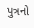પુત્રનો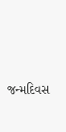જન્મદિવસ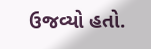ઉજવ્યો હતો.